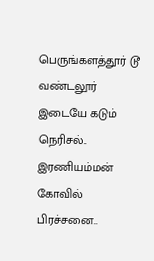பெருங்களத்தூர் டூ வண்டலூர் இடையே கடும் நெரிசல்.. இரணியம்மன் கோவில் பிரச்சனை..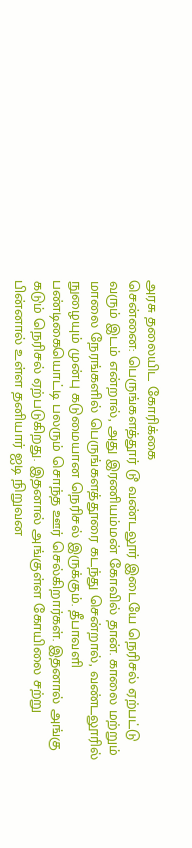அரசு தலையிட கோரிக்கை
சென்னை: பெருங்களத்தூர் டூ வண்டலூர் இடையே நெரிசல் ஏற்பட்டு வரும் இடம் என்றால், அது இரணியம்மன் கோவில் தான். காலை மற்றும் மாலை நேரங்களில் பெருங்களத்தூரை கடந்து சென்றால், வண்டலூரில் நுழையும் முன்பு கடுமையான நெரிசல் இருக்கும். தீபாவளி பண்டிகையொட்டி பலரும் சொந்த ஊர் செல்கிறார்கள். இதனால் அங்கு கடும் நெரிசல் ஏற்படுகிறது. இதனால் அங்குள்ள கோயிலை சற்று பின்னால் உள்ள தனியார் ஐடி நிறுவன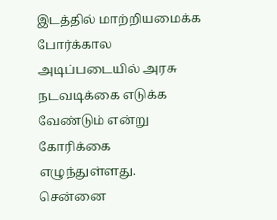இடத்தில் மாற்றியமைக்க போர்க்கால அடிப்படையில் அரசு நடவடிக்கை எடுக்க வேண்டும் என்று கோரிக்கை எழுந்துள்ளது.
சென்னை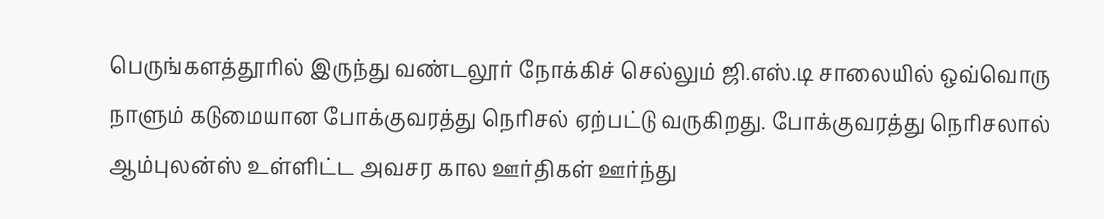பெருங்களத்தூரில் இருந்து வண்டலூர் நோக்கிச் செல்லும் ஜி.எஸ்.டி சாலையில் ஒவ்வொரு நாளும் கடுமையான போக்குவரத்து நெரிசல் ஏற்பட்டு வருகிறது. போக்குவரத்து நெரிசலால் ஆம்புலன்ஸ் உள்ளிட்ட அவசர கால ஊர்திகள் ஊர்ந்து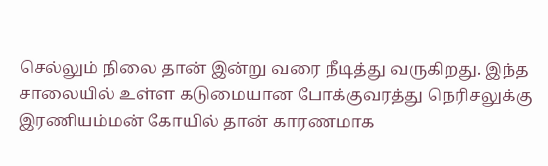செல்லும் நிலை தான் இன்று வரை நீடித்து வருகிறது. இந்த சாலையில் உள்ள கடுமையான போக்குவரத்து நெரிசலுக்கு இரணியம்மன் கோயில் தான் காரணமாக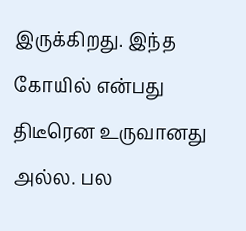இருக்கிறது. இந்த கோயில் என்பது திடீரென உருவானது அல்ல. பல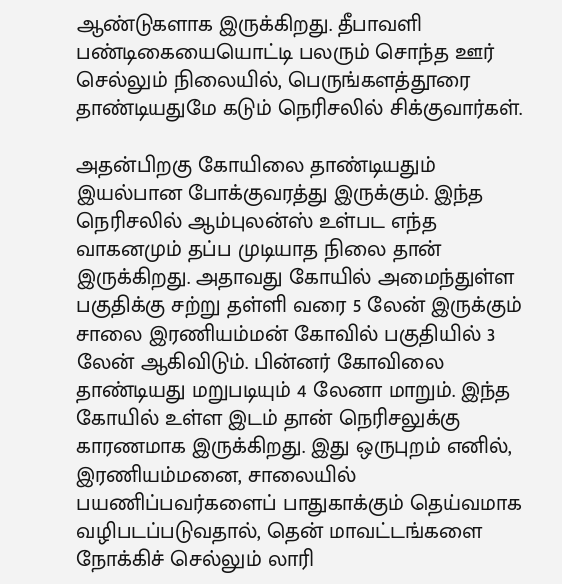ஆண்டுகளாக இருக்கிறது. தீபாவளி பண்டிகையையொட்டி பலரும் சொந்த ஊர் செல்லும் நிலையில், பெருங்களத்தூரை தாண்டியதுமே கடும் நெரிசலில் சிக்குவார்கள்.

அதன்பிறகு கோயிலை தாண்டியதும் இயல்பான போக்குவரத்து இருக்கும். இந்த நெரிசலில் ஆம்புலன்ஸ் உள்பட எந்த வாகனமும் தப்ப முடியாத நிலை தான் இருக்கிறது. அதாவது கோயில் அமைந்துள்ள பகுதிக்கு சற்று தள்ளி வரை 5 லேன் இருக்கும் சாலை இரணியம்மன் கோவில் பகுதியில் 3 லேன் ஆகிவிடும். பின்னர் கோவிலை தாண்டியது மறுபடியும் 4 லேனா மாறும். இந்த கோயில் உள்ள இடம் தான் நெரிசலுக்கு காரணமாக இருக்கிறது. இது ஒருபுறம் எனில், இரணியம்மனை, சாலையில் பயணிப்பவர்களைப் பாதுகாக்கும் தெய்வமாக வழிபடப்படுவதால், தென் மாவட்டங்களை நோக்கிச் செல்லும் லாரி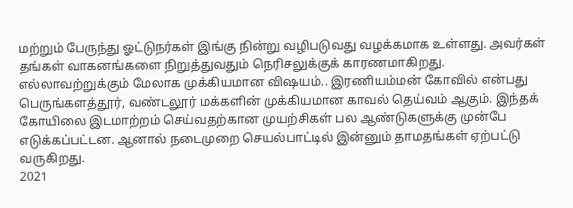மற்றும் பேருந்து ஓட்டுநர்கள் இங்கு நின்று வழிபடுவது வழக்கமாக உள்ளது. அவர்கள் தங்கள் வாகனங்களை நிறுத்துவதும் நெரிசலுக்குக் காரணமாகிறது.
எல்லாவற்றுக்கும் மேலாக முக்கியமான விஷயம்.. இரணியம்மன் கோவில் என்பது பெருங்களத்தூர், வண்டலூர் மக்களின் முக்கியமான காவல் தெய்வம் ஆகும். இந்தக் கோயிலை இடமாற்றம் செய்வதற்கான முயற்சிகள் பல ஆண்டுகளுக்கு முன்பே எடுக்கப்பட்டன. ஆனால் நடைமுறை செயல்பாட்டில் இன்னும் தாமதங்கள் ஏற்பட்டு வருகிறது.
2021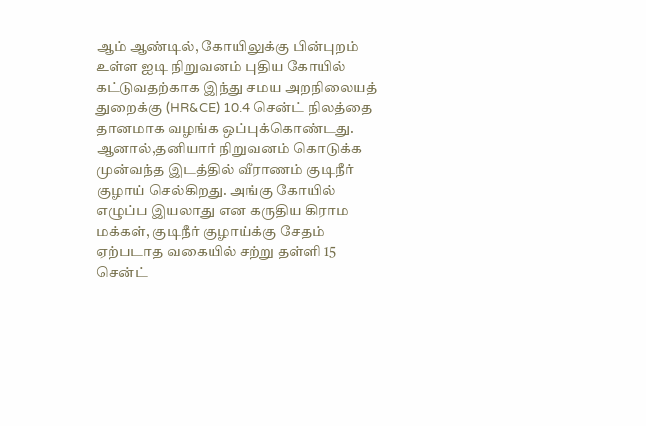ஆம் ஆண்டில், கோயிலுக்கு பின்புறம் உள்ள ஐடி நிறுவனம் புதிய கோயில் கட்டுவதற்காக இந்து சமய அறநிலையத் துறைக்கு (HR&CE) 10.4 சென்ட் நிலத்தை தானமாக வழங்க ஒப்புக்கொண்டது. ஆனால்,தனியார் நிறுவனம் கொடுக்க முன்வந்த இடத்தில் வீராணம் குடிநீர் குழாய் செல்கிறது. அங்கு கோயில் எழுப்ப இயலாது என கருதிய கிராம மக்கள், குடிநீர் குழாய்க்கு சேதம் ஏற்படாத வகையில் சற்று தள்ளி 15 சென்ட்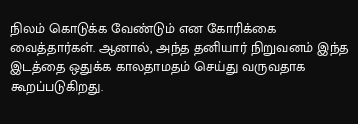நிலம் கொடுக்க வேண்டும் என கோரிக்கை வைத்தார்கள். ஆனால், அந்த தனியார் நிறுவனம் இந்த இடத்தை ஒதுக்க காலதாமதம் செய்து வருவதாக கூறப்படுகிறது.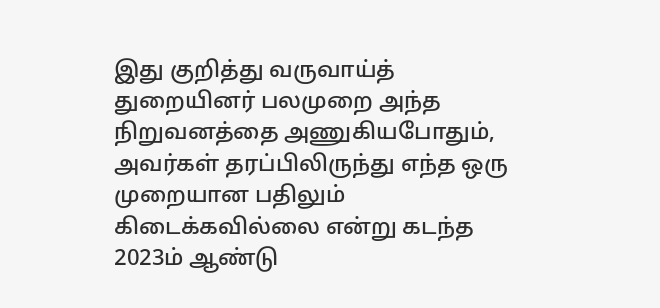இது குறித்து வருவாய்த் துறையினர் பலமுறை அந்த நிறுவனத்தை அணுகியபோதும், அவர்கள் தரப்பிலிருந்து எந்த ஒரு முறையான பதிலும் கிடைக்கவில்லை என்று கடந்த 2023ம் ஆண்டு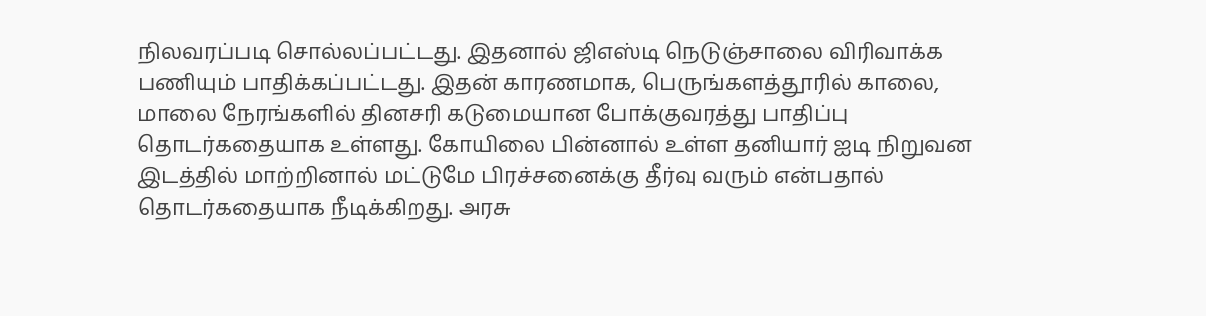நிலவரப்படி சொல்லப்பட்டது. இதனால் ஜிஎஸ்டி நெடுஞ்சாலை விரிவாக்க பணியும் பாதிக்கப்பட்டது. இதன் காரணமாக, பெருங்களத்தூரில் காலை, மாலை நேரங்களில் தினசரி கடுமையான போக்குவரத்து பாதிப்பு தொடர்கதையாக உள்ளது. கோயிலை பின்னால் உள்ள தனியார் ஐடி நிறுவன இடத்தில் மாற்றினால் மட்டுமே பிரச்சனைக்கு தீர்வு வரும் என்பதால் தொடர்கதையாக நீடிக்கிறது. அரசு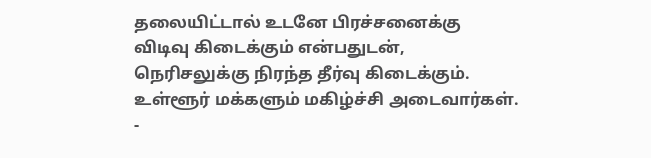தலையிட்டால் உடனே பிரச்சனைக்கு விடிவு கிடைக்கும் என்பதுடன், நெரிசலுக்கு நிரந்த தீர்வு கிடைக்கும். உள்ளூர் மக்களும் மகிழ்ச்சி அடைவார்கள்.
-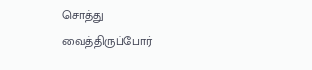சொத்து வைத்திருப்போர்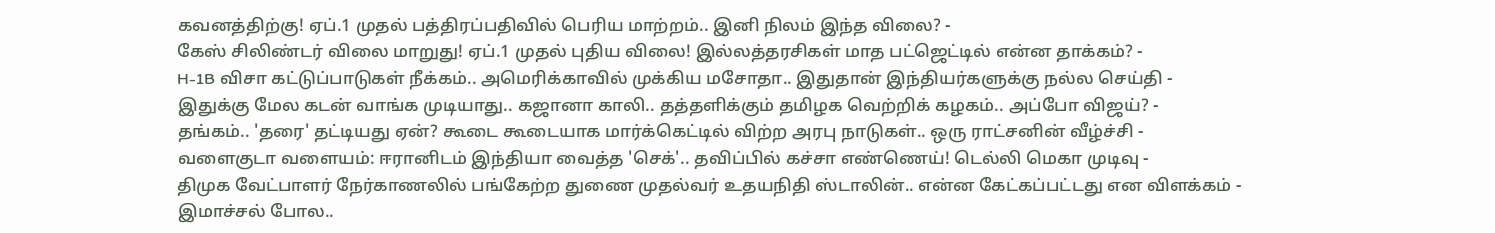கவனத்திற்கு! ஏப்.1 முதல் பத்திரப்பதிவில் பெரிய மாற்றம்.. இனி நிலம் இந்த விலை? -
கேஸ் சிலிண்டர் விலை மாறுது! ஏப்.1 முதல் புதிய விலை! இல்லத்தரசிகள் மாத பட்ஜெட்டில் என்ன தாக்கம்? -
H-1B விசா கட்டுப்பாடுகள் நீக்கம்.. அமெரிக்காவில் முக்கிய மசோதா.. இதுதான் இந்தியர்களுக்கு நல்ல செய்தி -
இதுக்கு மேல கடன் வாங்க முடியாது.. கஜானா காலி.. தத்தளிக்கும் தமிழக வெற்றிக் கழகம்.. அப்போ விஜய்? -
தங்கம்.. 'தரை' தட்டியது ஏன்? கூடை கூடையாக மார்க்கெட்டில் விற்ற அரபு நாடுகள்.. ஒரு ராட்சனின் வீழ்ச்சி -
வளைகுடா வளையம்: ஈரானிடம் இந்தியா வைத்த 'செக்'.. தவிப்பில் கச்சா எண்ணெய்! டெல்லி மெகா முடிவு -
திமுக வேட்பாளர் நேர்காணலில் பங்கேற்ற துணை முதல்வர் உதயநிதி ஸ்டாலின்.. என்ன கேட்கப்பட்டது என விளக்கம் -
இமாச்சல் போல..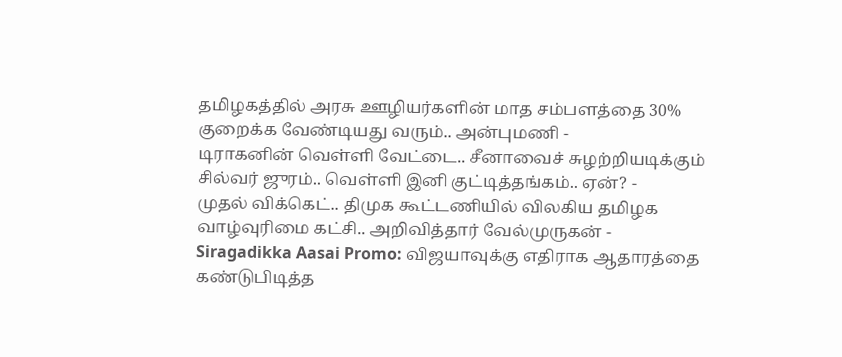தமிழகத்தில் அரசு ஊழியர்களின் மாத சம்பளத்தை 30% குறைக்க வேண்டியது வரும்.. அன்புமணி -
டிராகனின் வெள்ளி வேட்டை.. சீனாவைச் சுழற்றியடிக்கும் சில்வர் ஜுரம்.. வெள்ளி இனி குட்டித்தங்கம்.. ஏன்? -
முதல் விக்கெட்.. திமுக கூட்டணியில் விலகிய தமிழக வாழ்வுரிமை கட்சி.. அறிவித்தார் வேல்முருகன் -
Siragadikka Aasai Promo: விஜயாவுக்கு எதிராக ஆதாரத்தை கண்டுபிடித்த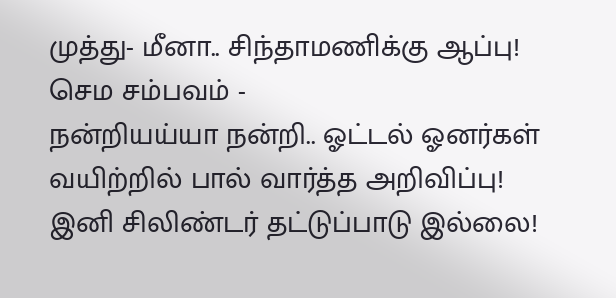முத்து- மீனா.. சிந்தாமணிக்கு ஆப்பு! செம சம்பவம் -
நன்றியய்யா நன்றி.. ஓட்டல் ஓனர்கள் வயிற்றில் பால் வார்த்த அறிவிப்பு! இனி சிலிண்டர் தட்டுப்பாடு இல்லை!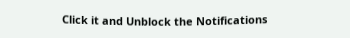Click it and Unblock the Notifications